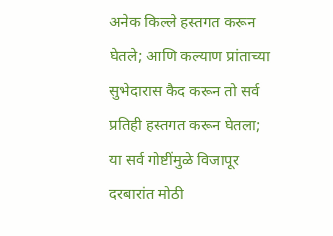अनेक किल्ले हस्तगत करून घेतले; आणि कल्याण प्रांताच्या सुभेदारास कैद करून तो सर्व प्रतिही हस्तगत करून घेतला; या सर्व गोष्टींमुळे विजापूर दरबारांत मोठी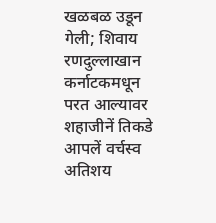खळबळ उडून गेली; शिवाय रणदुल्लाखान कर्नाटकमधून परत आल्यावर शहाजीनें तिकडे आपलें वर्चस्व अतिशय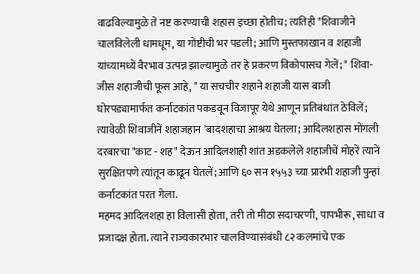वाढविल्यामुळे ते नष्ट करण्याची शहास इच्छा होतीच; त्यतिही "शिवाजीने चालविलेली धामधूम, या गोष्टीची भर पडली; आणि मुस्तफाखान व शहाजी यांच्यामध्यें वैरभाव उत्पन्न झाल्यामुळे तर हे प्रकरण विकोपासच गेलें; " शिवा- जीस शहाजीची फूस आहे, " या सचचीर शहाने शहाजी यास बाजी घोरपड्यामार्फत कर्नाटकांत पकडवून विजापूर येथे आणून प्रतिबंधांत ठेविलें; त्यावेळी शिवाजीनें शहाजहान 'बादशहाचा आश्रय घेतला; आदिलशहास मोंगली दरबारचा "काट - शह" देऊन आदिलशाही शांत अडकलेले शहाजीचें मोहरें त्यानें सुरक्षितपणे त्यांतून काढून घेतलें; आणि ६० सन १५५३ च्या प्रारंभी शहाजी पुन्हां कर्नाटकांत परत गेला.
महमद आदिलशहा हा विलासी होता, तरी तो मीठा सदाचरणी, पापभीरू, साधा व प्रजादक्ष होता. त्याने राज्यकारभार चालविण्यासंबंधी ८२ कलमांचे एक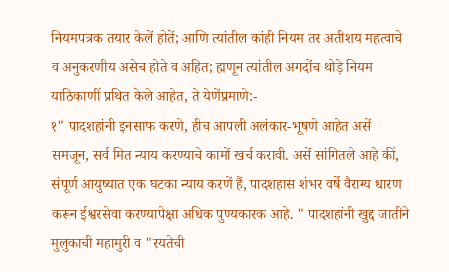नियमपत्रक तयार केलें होतें; आणि त्यांतील कांही नियम तर अतीशय महत्वाचे व अनुकरणीय असेच होते व अहित; ह्मणून त्यांतील अगदोंच थोड़े नियम याठिकाणीं प्रथित केले आहेत, ते येणेंप्रमाणे:-
१" पादशहांनी इनसाफ करणे, हीच आपली अलंकार-भूषणे आहेत असें समजून, सर्व मित न्याय करण्याचे कामों खर्च करावी. असें सांगितले आहे कीं, संपूर्ण आयुष्यात एक घटका न्याय करणें हैं, पादशहास शंभर वर्षे वैराग्य धारण करून ईश्वरसेवा करण्यापेक्षा अधिक पुण्यकारक आहे. " पादशहांनी खुद्द जातीने मुलुकाची महामुरी व "रयतेची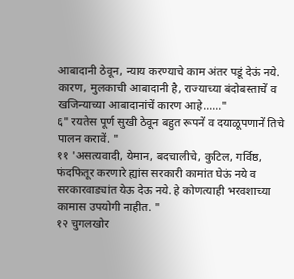आबादानी ठेवून, न्याय करण्याचे काम अंतर पडूं देऊं नये. कारण, मुलकाची आबादानी है, राज्याच्या बंदोबस्ताचें व खजिन्याच्या आबादानांचें कारण आहे......"
६" रयतेस पूर्ण सुखी ठेवून बहुत रूपनें व दयाळूपणानें तिचे पालन करावें. "
११ 'असत्यवादी, येमान, बदचालीचे, कुटिल, गर्विष्ठ, फंदफितूर करणारे ह्यांस सरकारी कामांत घेऊं नये व सरकारवाड्यांत येऊ देऊ नये. हे कोणत्याही भरवशाच्या कामास उपयोगी नाहीत. "
१२ चुगलखोर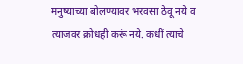मनुष्याच्या बोलण्यावर भरवसा ठेवू नये व त्याजवर क्रोधही करूं नये. कधीं त्याचे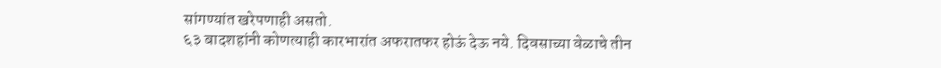सांगण्यांत खरेपणाही असतो.
६३ बादशहांनी कोणत्याही कारभारांत अफरातफर होऊं देऊ नये. दिवसाच्या वेळाचे तीन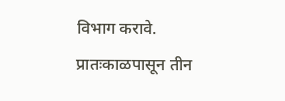विभाग करावे. प्रातःकाळपासून तीन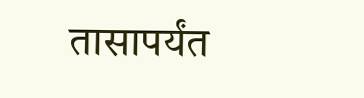तासापर्यंत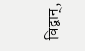विद्वान्,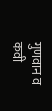गुणवान व कवी